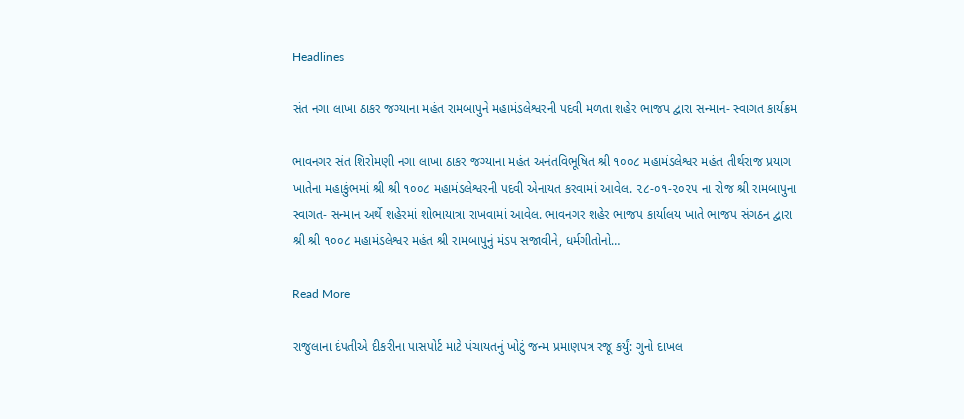Headlines

સંત નગા લાખા ઠાકર જગ્યાના મહંત રામબાપુને મહામંડલેશ્વરની પદવી મળતા શહેર ભાજપ દ્વારા સન્માન- સ્વાગત કાર્યક્રમ

ભાવનગર સંત શિરોમણી નગા લાખા ઠાકર જગ્યાના મહંત અનંતવિભૂષિત શ્રી ૧૦૦૮ મહામંડલેશ્વર મહંત તીર્થરાજ પ્રયાગ ખાતેના મહાકુંભમાં શ્રી શ્રી ૧૦૦૮ મહામંડલેશ્વરની પદવી એનાયત કરવામાં આવેલ. ૨૮-૦૧-૨૦૨૫ ના રોજ શ્રી રામબાપુના સ્વાગત- સન્માન અર્થે શહેરમાં શોભાયાત્રા રાખવામાં આવેલ. ભાવનગર શહેર ભાજપ કાર્યાલય ખાતે ભાજપ સંગઠન દ્વારા શ્રી શ્રી ૧૦૦૮ મહામંડલેશ્વર મહંત શ્રી રામબાપુનું મંડપ સજાવીને, ધર્મગીતોનો…

Read More

રાજુલાના દંપતીએ દીકરીના પાસપોર્ટ માટે પંચાયતનું ખોટું જન્મ પ્રમાણપત્ર રજૂ કર્યું: ગુનો દાખલ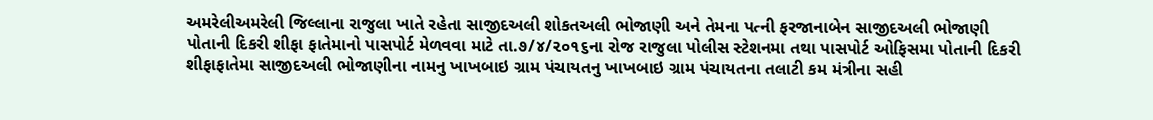અમરેલીઅમરેલી જિલ્લાના રાજુલા ખાતે રહેતા સાજીદઅલી શોકતઅલી ભોજાણી અને તેમના પત્ની ફરજાનાબેન સાજીદઅલી ભોજાણી પોતાની દિકરી શીફા ફાતેમાનો પાસપોર્ટ મેળવવા માટે તા.૭/૪/૨૦૧૬ના રોજ રાજુલા પોલીસ સ્ટેશનમા તથા પાસપોર્ટ ઓફિસમા પોતાની દિકરી શીફાફાતેમા સાજીદઅલી ભોજાણીના નામનુ ખાખબાઇ ગ્રામ પંચાયતનુ ખાખબાઇ ગ્રામ પંચાયતના તલાટી કમ મંત્રીના સહી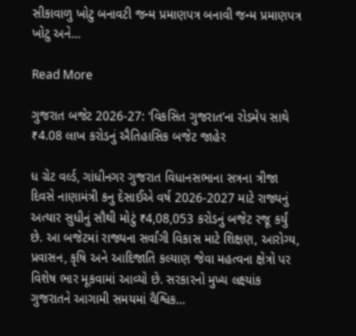સીકાવાળુ ખોટુ બનાવટી જન્મ પ્રમાણપત્ર બનાવી જન્મ પ્રમાણપત્ર ખોટુ અને…

Read More

ગુજરાત બજેટ 2026-27: ‘વિકસિત ગુજરાત’ના રોડમેપ સાથે ₹4.08 લાખ કરોડનું ઐતિહાસિક બજેટ જાહેર

ધ ગ્રેટ વર્લ્ડ, ગાંધીનગર ગુજરાત વિધાનસભાના સત્રના ત્રીજા દિવસે નાણામંત્રી કનુ દેસાઈએ વર્ષ 2026-2027 માટે રાજ્યનું અત્યાર સુધીનું સૌથી મોટું ₹4,08,053 કરોડનું બજેટ રજૂ કર્યું છે. આ બજેટમાં રાજ્યના સર્વાંગી વિકાસ માટે શિક્ષણ, આરોગ્ય, પ્રવાસન, કૃષિ અને આદિજાતિ કલ્યાણ જેવા મહત્વના ક્ષેત્રો પર વિશેષ ભાર મૂકવામાં આવ્યો છે. સરકારનો મુખ્ય લક્ષ્યાંક ગુજરાતને આગામી સમયમાં વૈશ્વિક…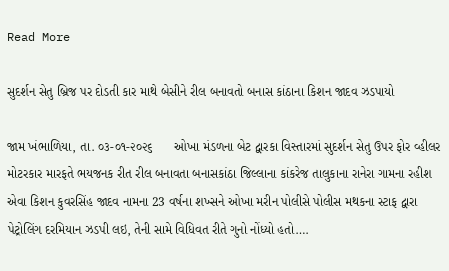Read More

સુદર્શન સેતુ બ્રિજ પર દોડતી કાર માથે બેસીને રીલ બનાવતો બનાસ કાંઠાના કિશન જાદવ ઝડપાયો

જામ ખંભાળિયા, તા. ૦૩-૦૧-૨૦૨૬      ઓખા મંડળના બેટ દ્વારકા વિસ્તારમાં સુદર્શન સેતુ ઉપર ફોર વ્હીલર મોટરકાર મારફતે ભયજનક રીત રીલ બનાવતા બનાસકાંઠા જિલ્લાના કાંકરેજ તાલુકાના રાનેરા ગામના રહીશ એવા કિશન કુવરસિંહ જાદવ નામના 23 વર્ષના શખ્સને ઓખા મરીન પોલીસે પોલીસ મથકના સ્ટાફ દ્વારા પેટ્રોલિંગ દરમિયાન ઝડપી લઇ, તેની સામે વિધિવત રીતે ગુનો નોંધ્યો હતો….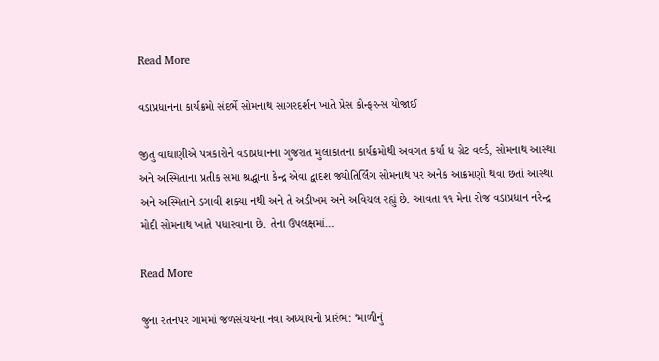Read More

વડાપ્રધાનના કાર્યક્રમો સંદર્ભે સોમનાથ સાગરદર્શન ખાતે પ્રેસ કોન્ફરન્સ યોજાઈ

જીતુ વાઘાણીએ પત્રકારોને વડાપ્રધાનના ગુજરાત મુલાકાતના કાર્યક્રમોથી અવગત કર્યા ધ ગ્રેટ વર્લ્ડ, સોમનાથ આસ્થા અને અસ્મિતાના પ્રતીક સમા શ્રદ્ધાના કેન્દ્ર એવા દ્વાદશ જ્યોતિર્લિંગ સોમનાથ પર અનેક આક્રમણો થવા છતાં આસ્થા અને અસ્મિતાને ડગાવી શક્યા નથી અને તે અડીખમ અને અવિચલ રહ્યું છે. આવતા ૧૧ મેના રોજ વડાપ્રધાન નરેન્દ્ર મોદી સોમનાથ ખાતે પધારવાના છે. તેના ઉપલક્ષમાં…

Read More

જુના રતનપર ગામમાં જળસંચયના નવા અધ્યાયનો પ્રારંભ: ‘માળીનું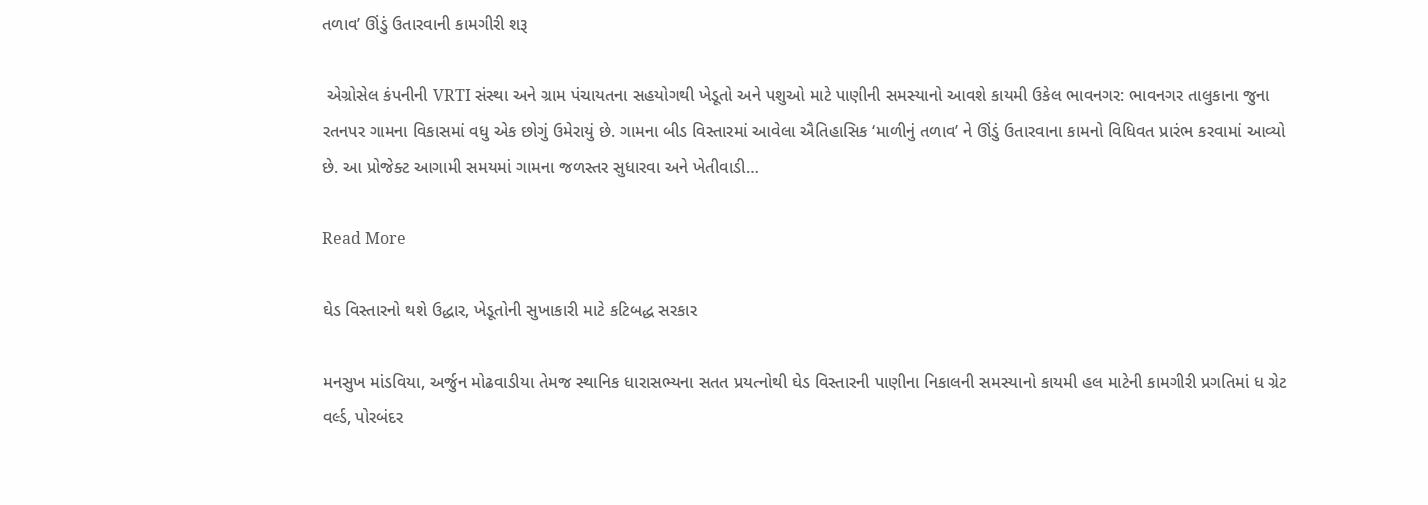તળાવ’ ઊંડું ઉતારવાની કામગીરી શરૂ

 એગ્રોસેલ કંપનીની VRTI સંસ્થા અને ગ્રામ પંચાયતના સહયોગથી ખેડૂતો અને પશુઓ માટે પાણીની સમસ્યાનો આવશે કાયમી ઉકેલ ભાવનગર: ભાવનગર તાલુકાના જુના રતનપર ગામના વિકાસમાં વધુ એક છોગું ઉમેરાયું છે. ગામના બીડ વિસ્તારમાં આવેલા ઐતિહાસિક ‘માળીનું તળાવ’ ને ઊંડું ઉતારવાના કામનો વિધિવત પ્રારંભ કરવામાં આવ્યો છે. આ પ્રોજેક્ટ આગામી સમયમાં ગામના જળસ્તર સુધારવા અને ખેતીવાડી…

Read More

ઘેડ વિસ્તારનો થશે ઉદ્ધાર, ખેડૂતોની સુખાકારી માટે કટિબદ્ધ સરકાર

મનસુખ માંડવિયા, અર્જુન મોઢવાડીયા તેમજ સ્થાનિક ધારાસભ્યના સતત પ્રયત્નોથી ઘેડ વિસ્તારની પાણીના નિકાલની સમસ્યાનો કાયમી હલ માટેની કામગીરી પ્રગતિમાં ધ ગ્રેટ વર્લ્ડ, પોરબંદર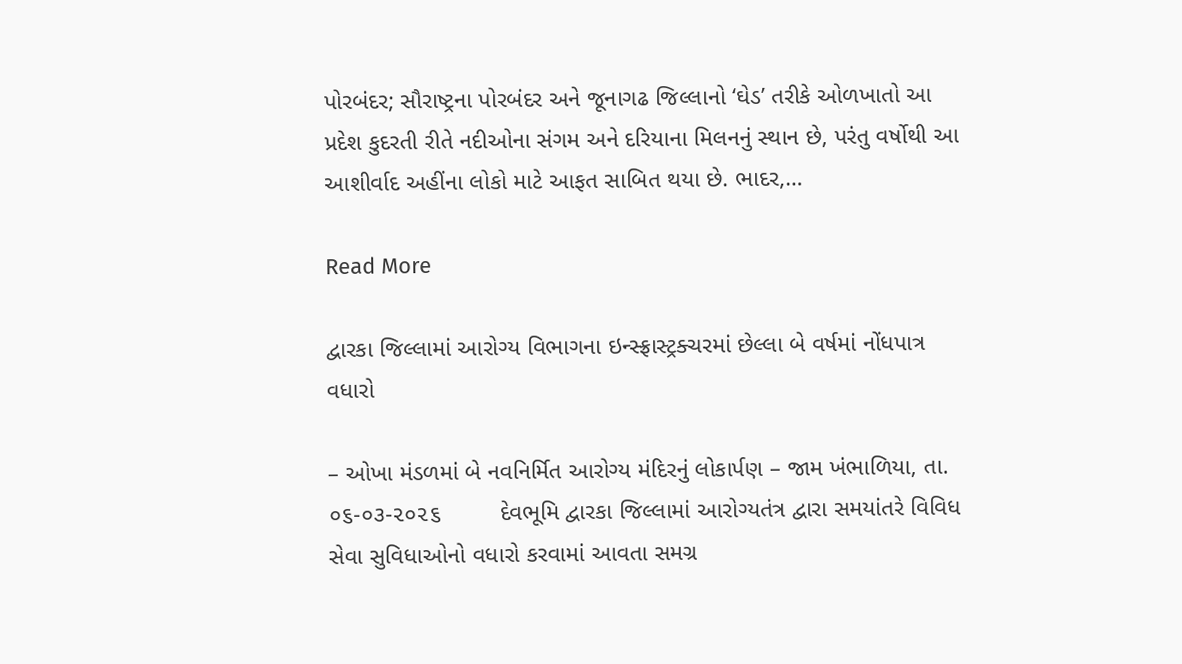પોરબંદર; સૌરાષ્ટ્રના પોરબંદર અને જૂનાગઢ જિલ્લાનો ‘ઘેડ’ તરીકે ઓળખાતો આ પ્રદેશ કુદરતી રીતે નદીઓના સંગમ અને દરિયાના મિલનનું સ્થાન છે, પરંતુ વર્ષોથી આ આશીર્વાદ અહીંના લોકો માટે આફત સાબિત થયા છે. ભાદર,…

Read More

દ્વારકા જિલ્લામાં આરોગ્ય વિભાગના ઇન્સ્ફ્રાસ્ટ્રક્ચરમાં છેલ્લા બે વર્ષમાં નોંધપાત્ર વધારો

– ઓખા મંડળમાં બે નવનિર્મિત આરોગ્ય મંદિરનું લોકાર્પણ – જામ ખંભાળિયા, તા. ૦૬-૦૩-૨૦૨૬         દેવભૂમિ દ્વારકા જિલ્લામાં આરોગ્યતંત્ર દ્વારા સમયાંતરે વિવિધ સેવા સુવિધાઓનો વધારો કરવામાં આવતા સમગ્ર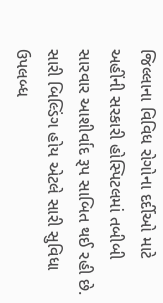જિલ્લાના વિવિધ રોગોના દર્દીઓ માટે અહીંની સરકારી હોસ્પિટલમાં તબીબી સારવાર આશીર્વાદ રૂપ સાબિત થઈ રહી છે. સારી બિલ્ડિંગ હોય એટલે સારી સુવિધા ઉપલબ્ધ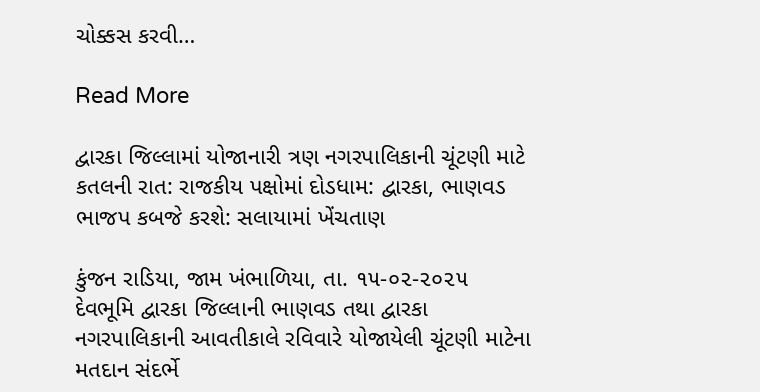ચોક્કસ કરવી…

Read More

દ્વારકા જિલ્લામાં યોજાનારી ત્રણ નગરપાલિકાની ચૂંટણી માટે કતલની રાત: રાજકીય પક્ષોમાં દોડધામ: દ્વારકા, ભાણવડ ભાજપ કબજે કરશે: સલાયામાં ખેંચતાણ

કુંજન રાડિયા, જામ ખંભાળિયા, તા. ૧૫-૦૨-૨૦૨૫         દેવભૂમિ દ્વારકા જિલ્લાની ભાણવડ તથા દ્વારકા નગરપાલિકાની આવતીકાલે રવિવારે યોજાયેલી ચૂંટણી માટેના મતદાન સંદર્ભે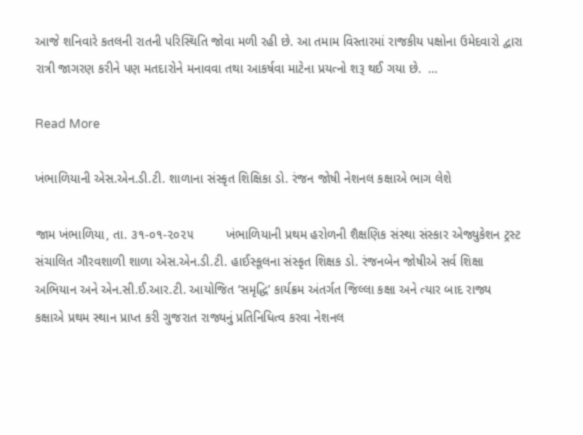આજે શનિવારે કતલની રાતની પરિસ્થિતિ જોવા મળી રહી છે. આ તમામ વિસ્તારમાં રાજકીય પક્ષોના ઉમેદવારો દ્વારા રાત્રી જાગરણ કરીને પણ મતદારોને મનાવવા તથા આકર્ષવા માટેના પ્રયત્નો શરૂ થઈ ગયા છે.  …

Read More

ખંભાળિયાની એસ.એન.ડી.ટી. શાળાના સંસ્કૃત શિક્ષિકા ડો. રંજન જોષી નેશનલ કક્ષાએ ભાગ લેશે

જામ ખંભાળિયા, તા. ૩૧-૦૧-૨૦૨૫         ખંભાળિયાની પ્રથમ હરોળની શૈક્ષણિક સંસ્થા સંસ્કાર એજ્યુકેશન ટ્રસ્ટ સંચાલિત ગૌરવશાળી શાળા એસ.એન.ડી.ટી. હાઈસ્કૂલના સંસ્કૃત શિક્ષક ડો. રંજનબેન જોષીએ સર્વ શિક્ષા અભિયાન અને એન.સી.ઈ.આર.ટી. આયોજિત ‘સમૃદ્ધિ’ કાર્યક્રમ અંતર્ગત જિલ્લા કક્ષા અને ત્યાર બાદ રાજ્ય કક્ષાએ પ્રથમ સ્થાન પ્રાપ્ત કરી ગુજરાત રાજ્યનું પ્રતિનિધિત્વ કરવા નેશનલ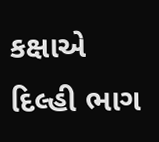કક્ષાએ દિલ્હી ભાગ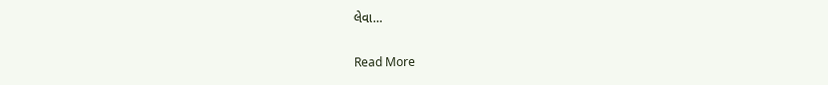લેવા…

Read More